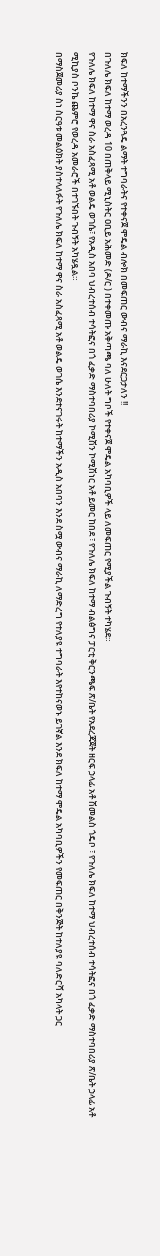ክፍለ ከተማችንን በአረንጓዴ ልማት ተግባራትና የተቀናጀ ሞዴል ብሎክ በመፍጠር ውብና ማራኪ እናደርጋታለን !!
በጉለሌ ክፍለ ከተማ ወረዳ 10 በጠቅላይ ሚኒስትር ዐቢይ አሕመድ (ዶ/ር ) በተቀመጡ አቅጣጫ ባለ ሁለት ግቦች የተቀናጀ ሞዴል አካባቢዎች ላይ ለመፍጠር የሚያችል ጉብኝት ተካሄደ።
የጉለሌ ክፍለ ከተማ ዋና ስራ አስፈጻሚ አቶ ወልዴ ወገሴ፣ የአዲስ አበባ ህብረተሰብ ተሳትፎና በጎ ፈቃድ ማስተባበሪያ ኮሚሽን ኮሚሽነር አቶ ይመር ከበደ ፣ የጉለሌ ክፍለ ከተማ ብልፅግና ፓርቲ ቅርንጫፍ ጽ/ቤት የአደረጃጀት ዘርፍ ኃላፊ አቶ ሽመልስ ጎዴቦ ፣ የጉለሌ ክፍለ ከተማ ህብረተሰብ ተሳትፎና በጎ ፈቃድ ማስተባበሪያ ጽ/ቤት ኃላፊ አቶ ሚኪያስ ቦንኬ ጨምሮ የወረዳ አመራሮች በተገኙበት ጉብኝት አካሄዷል።
በማስጀመሪያ ስነ ስርዓቱ መልዕክት ያስተላለፉት የጉለሌ ክፍለ ከተማ ዋና ስራ አስፈጻሚ አቶ ወልዴ ወገሴ እንደተናገሩት ከተማችን አዲስ አበባን እንደ ስሟ ውብና ማራኪ ለማድረግ የተለያዩ ተግባራት እየተከናወኑ ይገኛል እንደ ክፍለ ከተማ ሞዴል አካባቢዎችን የመፍጠር በቅንጅት ከተለያዩ ባለድርሻ አካላት ጋር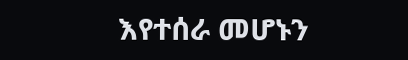እየተሰራ መሆኑን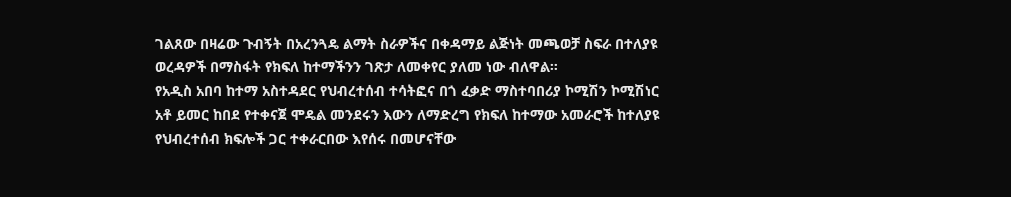ገልጸው በዛሬው ጉብኝት በአረንጓዴ ልማት ስራዎችና በቀዳማይ ልጅነት መጫወቻ ስፍራ በተለያዩ ወረዳዎች በማስፋት የክፍለ ከተማችንን ገጽታ ለመቀየር ያለመ ነው ብለዋል።
የአዲስ አበባ ከተማ አስተዳደር የህብረተሰብ ተሳትፎና በጎ ፈቃድ ማስተባበሪያ ኮሚሽን ኮሚሽነር አቶ ይመር ከበደ የተቀናጀ ሞዴል መንደሩን እውን ለማድረግ የክፍለ ከተማው አመራሮች ከተለያዩ የህብረተሰብ ክፍሎች ጋር ተቀራርበው እየሰሩ በመሆናቸው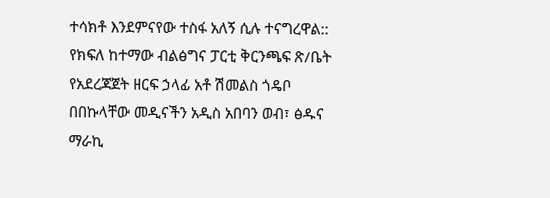ተሳክቶ እንደምናየው ተስፋ አለኝ ሲሉ ተናግረዋል::
የክፍለ ከተማው ብልፅግና ፓርቲ ቅርንጫፍ ጽ/ቤት የአደረጃጀት ዘርፍ ኃላፊ አቶ ሽመልስ ጎዴቦ በበኩላቸው መዲናችን አዲስ አበባን ወብ፣ ፅዱና ማራኪ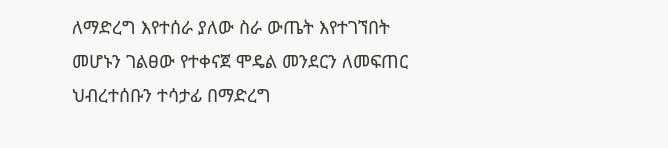ለማድረግ እየተሰራ ያለው ስራ ውጤት እየተገኘበት መሆኑን ገልፀው የተቀናጀ ሞዴል መንደርን ለመፍጠር ህብረተሰቡን ተሳታፊ በማድረግ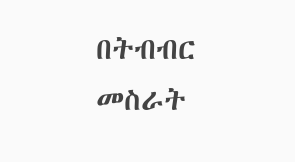በትብብር መስራት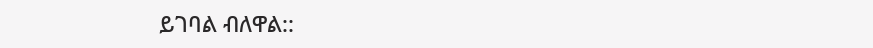ይገባል ብለዋል::